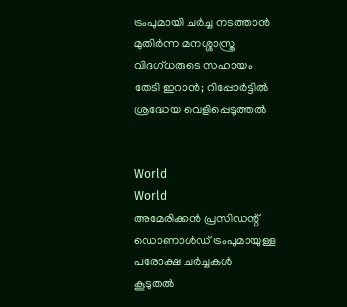ട്രംപുമായി ചർച്ച നടത്താൻ മുതിർന്ന മനശ്ശാസ്ത്ര വിദഗ്ധരുടെ സഹായം തേടി ഇറാൻ; റിപ്പോർട്ടിൽ ശ്രദ്ധേയ വെളിപ്പെടുത്തൽ


World
World
അമേരിക്കൻ പ്രസിഡന്റ് ഡൊണാൾഡ് ട്രംപുമായുള്ള പരോക്ഷ ചർച്ചകൾ കൂടുതൽ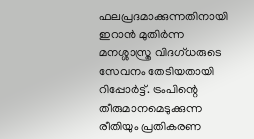ഫലപ്രദമാക്കുന്നതിനായി ഇറാൻ മുതിർന്ന മനശ്ശാസ്ത്ര വിദഗ്ധരുടെ സേവനം തേടിയതായി റിപ്പോർട്ട്. ട്രംപിന്റെ തീരുമാനമെടുക്കുന്ന രീതിയും പ്രതികരണ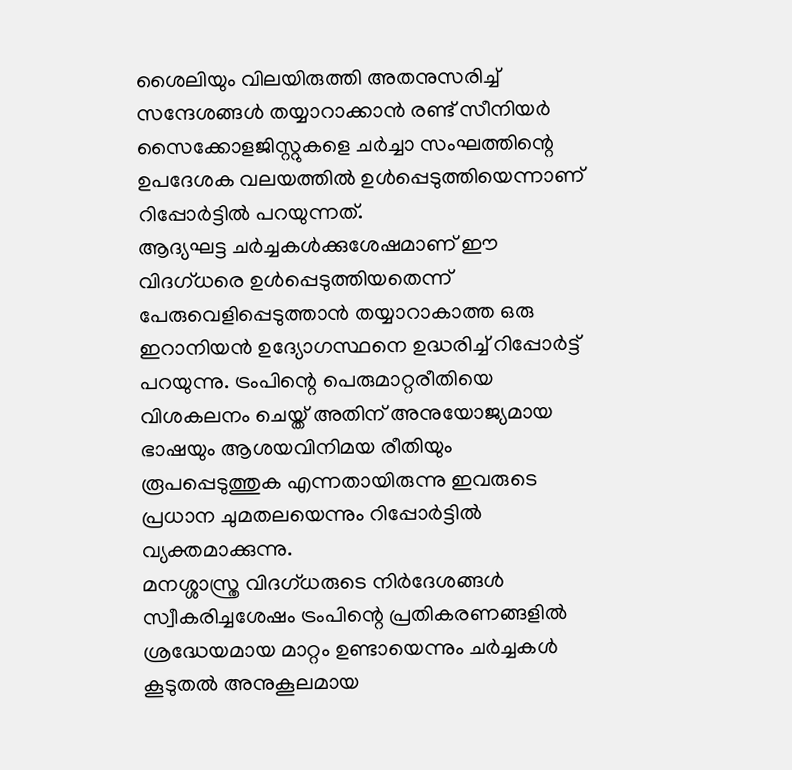ശൈലിയും വിലയിരുത്തി അതനുസരിച്ച് സന്ദേശങ്ങൾ തയ്യാറാക്കാൻ രണ്ട് സീനിയർ സൈക്കോളജിസ്റ്റുകളെ ചർച്ചാ സംഘത്തിന്റെ ഉപദേശക വലയത്തിൽ ഉൾപ്പെടുത്തിയെന്നാണ് റിപ്പോർട്ടിൽ പറയുന്നത്.
ആദ്യഘട്ട ചർച്ചകൾക്കുശേഷമാണ് ഈ വിദഗ്ധരെ ഉൾപ്പെടുത്തിയതെന്ന് പേരുവെളിപ്പെടുത്താൻ തയ്യാറാകാത്ത ഒരു ഇറാനിയൻ ഉദ്യോഗസ്ഥനെ ഉദ്ധരിച്ച് റിപ്പോർട്ട് പറയുന്നു. ട്രംപിന്റെ പെരുമാറ്റരീതിയെ വിശകലനം ചെയ്ത് അതിന് അനുയോജ്യമായ ഭാഷയും ആശയവിനിമയ രീതിയും രൂപപ്പെടുത്തുക എന്നതായിരുന്നു ഇവരുടെ പ്രധാന ചുമതലയെന്നും റിപ്പോർട്ടിൽ വ്യക്തമാക്കുന്നു.
മനശ്ശാസ്ത്ര വിദഗ്ധരുടെ നിർദേശങ്ങൾ സ്വീകരിച്ചശേഷം ട്രംപിന്റെ പ്രതികരണങ്ങളിൽ ശ്രദ്ധേയമായ മാറ്റം ഉണ്ടായെന്നും ചർച്ചകൾ കൂടുതൽ അനുകൂലമായ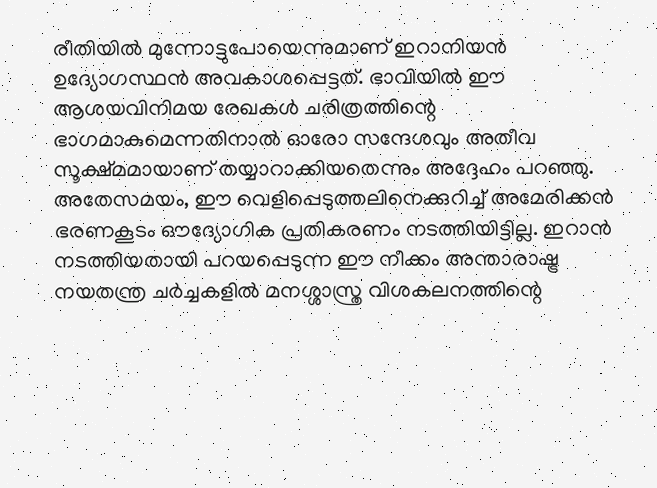രീതിയിൽ മുന്നോട്ടുപോയെന്നുമാണ് ഇറാനിയൻ ഉദ്യോഗസ്ഥൻ അവകാശപ്പെട്ടത്. ഭാവിയിൽ ഈ ആശയവിനിമയ രേഖകൾ ചരിത്രത്തിന്റെ ഭാഗമാകുമെന്നതിനാൽ ഓരോ സന്ദേശവും അതീവ സൂക്ഷ്മമായാണ് തയ്യാറാക്കിയതെന്നും അദ്ദേഹം പറഞ്ഞു.
അതേസമയം, ഈ വെളിപ്പെടുത്തലിനെക്കുറിച്ച് അമേരിക്കൻ ഭരണകൂടം ഔദ്യോഗിക പ്രതികരണം നടത്തിയിട്ടില്ല. ഇറാൻ നടത്തിയതായി പറയപ്പെടുന്ന ഈ നീക്കം അന്താരാഷ്ട്ര നയതന്ത്ര ചർച്ചകളിൽ മനശ്ശാസ്ത്ര വിശകലനത്തിന്റെ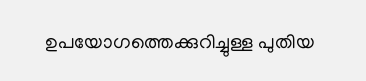ഉപയോഗത്തെക്കുറിച്ചുള്ള പുതിയ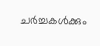ചർച്ചകൾക്കും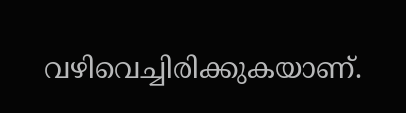വഴിവെച്ചിരിക്കുകയാണ്.